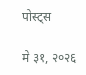पोस्ट्स

मे ३१, २०२६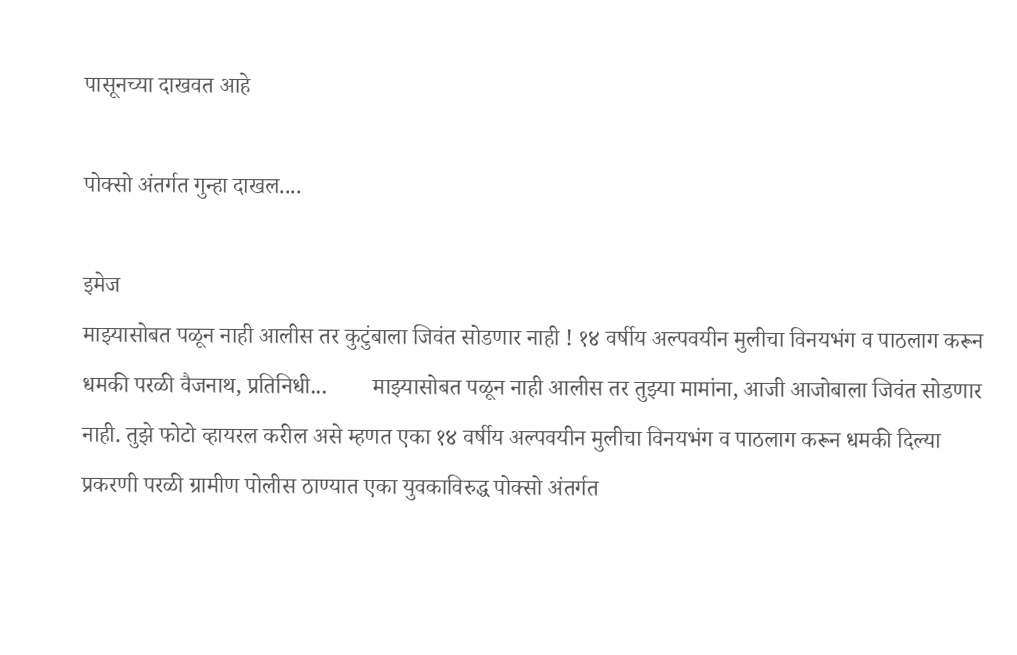पासूनच्या दाखवत आहे

पोक्सो अंतर्गत गुन्हा दाखल....

इमेज
माझ्यासोबत पळून नाही आलीस तर कुटुंबाला जिवंत सोडणार नाही ! १४ वर्षीय अल्पवयीन मुलीचा विनयभंग व पाठलाग करून धमकी परळी वैजनाथ, प्रतिनिधी...        माझ्यासोबत पळून नाही आलीस तर तुझ्या मामांना, आजी आजोबाला जिवंत सोडणार नाही. तुझे फोटो व्हायरल करील असे म्हणत एका १४ वर्षीय अल्पवयीन मुलीचा विनयभंग व पाठलाग करून धमकी दिल्या प्रकरणी परळी ग्रामीण पोलीस ठाण्यात एका युवकाविरुद्ध पोक्सो अंतर्गत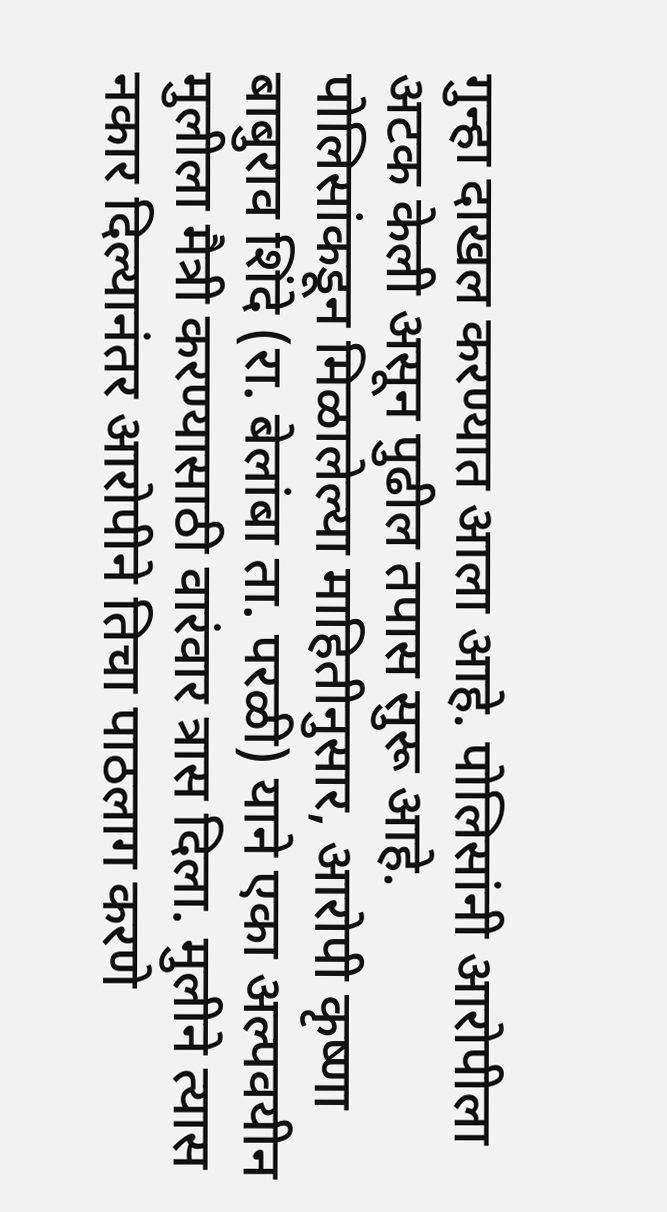गुन्हा दाखल करण्यात आला आहे. पोलिसांनी आरोपीला अटक केली असून पुढील तपास सुरू आहे.          पोलिसांकडून मिळालेल्या माहितीनुसार, आरोपी कृष्णा बाबुराव शिंदे (रा. बेलांबा ता. परळी) याने एका अल्पवयीन मुलीला मैत्री करण्यासाठी वारंवार त्रास दिला. मुलीने त्यास नकार दिल्यानंतर आरोपीने तिचा पाठलाग करणे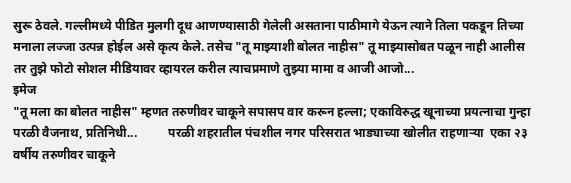सुरू ठेवले. गल्लीमध्ये पीडित मुलगी दूध आणण्यासाठी गेलेली असताना पाठीमागे येऊन त्याने तिला पकडून तिच्या मनाला लज्जा उत्पन्न होईल असे कृत्य केले. तसेच "तू माझ्याशी बोलत नाहीस" तू माझ्यासोबत पळून नाही आलीस तर तुझे फोटो सोशल मीडियावर व्हायरल करील त्याचप्रमाणे तुझ्या मामा व आजी आजो...
इमेज
"तू मला का बोलत नाहीस" म्हणत तरुणीवर चाकूने सपासप वार करून हल्ला; एकाविरुद्ध खूनाच्या प्रयत्नाचा गुन्हा परळी वैजनाथ, प्रतिनिधी...          परळी शहरातील पंचशील नगर परिसरात भाड्याच्या खोलीत राहणाऱ्या  एका २३ वर्षीय तरुणीवर चाकूने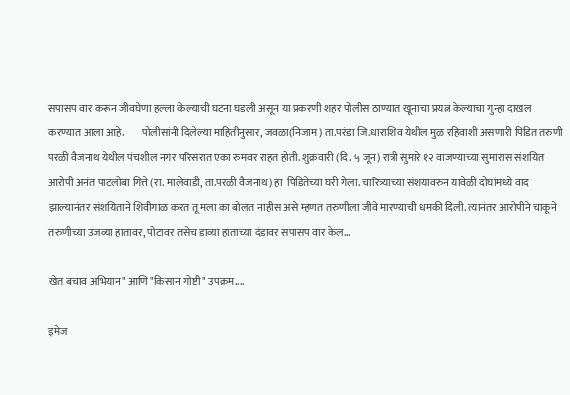सपासप वार करून जीवघेणा हल्ला केल्याची घटना घडली असून या प्रकरणी शहर पोलीस ठाण्यात खूनाचा प्रयत्न केल्याचा गुन्हा दाखल करण्यात आला आहे.        पोलीसांनी दिलेल्या माहितीनुसार, जवळा(निजाम) ता.परंडा जि.धाराशिव येथील मुळ रहिवाशी असणारी पिडित तरुणी परळी वैजनाथ येथील पंचशील नगर परिसरात एका रुमवर राहत होती. शुक्रवारी (दि. ५ जून) रात्री सुमारे १२ वाजण्याच्या सुमारास संशयित आरोपी अनंत पाटलोबा गित्ते (रा. मालेवाडी, ता.परळी वैजनाथ) हा  पिडितेच्या घरी गेला. चारित्र्याच्या संशयावरुन यावेळी दोघांमध्ये वाद झाल्यानंतर संशयिताने शिवीगाळ करत तू मला का बोलत नाहीस असे म्हणत तरुणीला जीवे मारण्याची धमकी दिली. त्यानंतर आरोपीने चाकूने तरुणीच्या उजव्या हातावर, पोटावर तसेच डाव्या हाताच्या दंडावर सपासप वार केल...

खेत बचाव अभियान" आणि "किसान गोष्टी" उपक्रम....

इमेज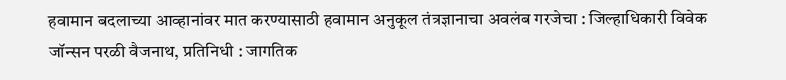हवामान बदलाच्या आव्हानांवर मात करण्यासाठी हवामान अनुकूल तंत्रज्ञानाचा अवलंब गरजेचा : जिल्हाधिकारी विवेक जॉन्सन परळी वैजनाथ, प्रतिनिधी : जागतिक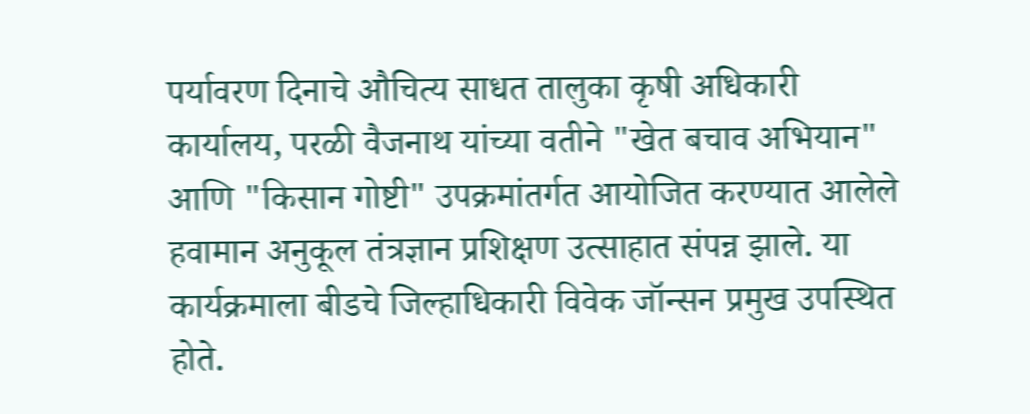पर्यावरण दिनाचे औचित्य साधत तालुका कृषी अधिकारी कार्यालय, परळी वैजनाथ यांच्या वतीने "खेत बचाव अभियान" आणि "किसान गोष्टी" उपक्रमांतर्गत आयोजित करण्यात आलेले हवामान अनुकूल तंत्रज्ञान प्रशिक्षण उत्साहात संपन्न झाले. या कार्यक्रमाला बीडचे जिल्हाधिकारी विवेक जॉन्सन प्रमुख उपस्थित होते.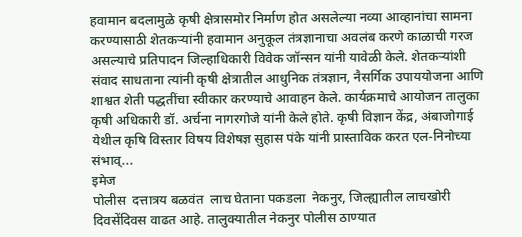हवामान बदलामुळे कृषी क्षेत्रासमोर निर्माण होत असलेल्या नव्या आव्हानांचा सामना करण्यासाठी शेतकऱ्यांनी हवामान अनुकूल तंत्रज्ञानाचा अवलंब करणे काळाची गरज असल्याचे प्रतिपादन जिल्हाधिकारी विवेक जॉन्सन यांनी यावेळी केले. शेतकऱ्यांशी संवाद साधताना त्यांनी कृषी क्षेत्रातील आधुनिक तंत्रज्ञान, नैसर्गिक उपाययोजना आणि शाश्वत शेती पद्धतींचा स्वीकार करण्याचे आवाहन केले. कार्यक्रमाचे आयोजन तालुका कृषी अधिकारी डॉ. अर्चना नागरगोजे यांनी केले होते. कृषी विज्ञान केंद्र, अंबाजोगाई येथील कृषि विस्तार विषय विशेषज्ञ सुहास पंके यांनी प्रास्ताविक करत एल-निनोच्या संभाव्...
इमेज
पोलीस  दत्तात्रय बळवंत  लाच घेताना पकडला  नेकनुर, जिल्ह्यातील लाचखोरी दिवसेंदिवस वाढत आहे. तालुक्यातील नेकनुर पोलीस ठाण्यात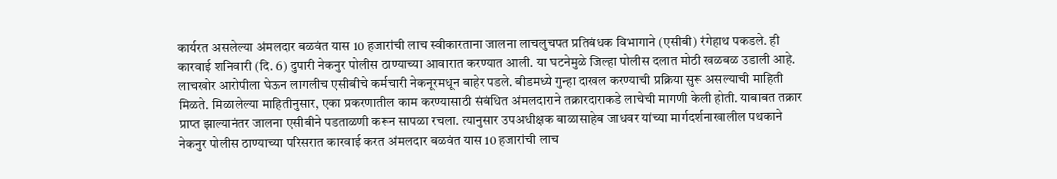कार्यरत असलेल्या अंमलदार बळवंत यास 10 हजारांची लाच स्वीकारताना जालना लाचलुचपत प्रतिबंधक विभागाने (एसीबी) रंगेहाथ पकडले. ही कारवाई शनिवारी (दि. 6) दुपारी नेकनुर पोलीस ठाण्याच्या आवारात करण्यात आली. या घटनेमुळे जिल्हा पोलीस दलात मोठी खळबळ उडाली आहे. लाचखोर आरोपीला घेऊन लागलीच एसीबीचे कर्मचारी नेकनूरमधून बाहेर पडले. बीडमध्ये गुन्हा दाखल करण्याची प्रक्रिया सुरू असल्याची माहिती मिळते. मिळालेल्या माहितीनुसार, एका प्रकरणातील काम करण्यासाठी संबंधित अंमलदाराने तक्रारदाराकडे लाचेची मागणी केली होती. याबाबत तक्रार प्राप्त झाल्यानंतर जालना एसीबीने पडताळणी करून सापळा रचला. त्यानुसार उपअधीक्षक बाळासाहेब जाधवर यांच्या मार्गदर्शनाखालील पथकाने नेकनुर पोलीस ठाण्याच्या परिसरात कारवाई करत अंमलदार बळवंत यास 10 हजारांची लाच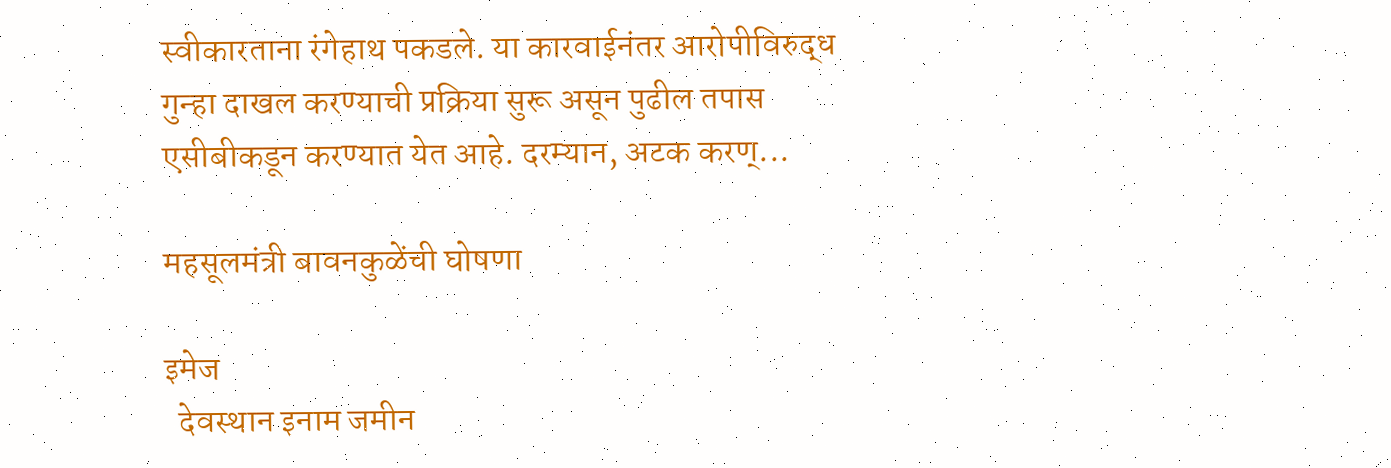स्वीकारताना रंगेहाथ पकडले. या कारवाईनंतर आरोपीविरुद्ध गुन्हा दाखल करण्याची प्रक्रिया सुरू असून पुढील तपास एसीबीकडून करण्यात येत आहे. दरम्यान, अटक करण्...

महसूलमंत्री बावनकुळेंची घोषणा

इमेज
  देवस्थान इनाम जमीन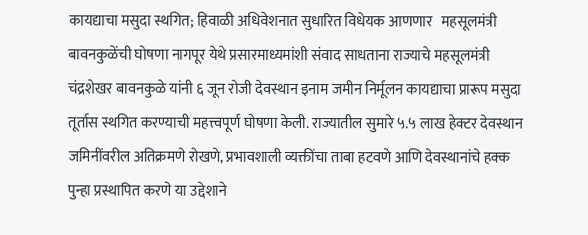कायद्याचा मसुदा स्थगित; हिवाळी अधिवेशनात सुधारित विधेयक आणणार   महसूलमंत्री बावनकुळेंची घोषणा नागपूर येथे प्रसारमाध्यमांशी संवाद साधताना राज्याचे महसूलमंत्री चंद्रशेखर बावनकुळे यांनी ६ जून रोजी देवस्थान इनाम जमीन निर्मूलन कायद्याचा प्रारूप मसुदा तूर्तास स्थगित करण्याची महत्त्वपूर्ण घोषणा केली. राज्यातील सुमारे ५.५ लाख हेक्टर देवस्थान जमिनींवरील अतिक्रमणे रोखणे, प्रभावशाली व्यक्तींचा ताबा हटवणे आणि देवस्थानांचे हक्क पुन्हा प्रस्थापित करणे या उद्देशाने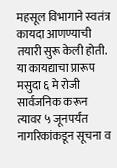महसूल विभागाने स्वतंत्र कायदा आणण्याची तयारी सुरू केली होती. या कायद्याचा प्रारूप मसुदा ६ मे रोजी सार्वजनिक करून त्यावर ५ जूनपर्यंत नागरिकांकडून सूचना व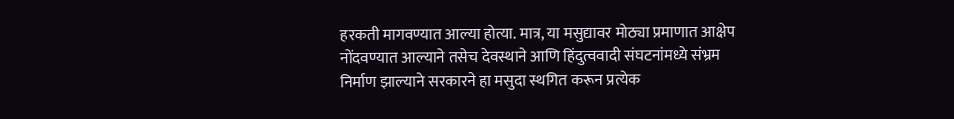हरकती मागवण्यात आल्या होत्या. मात्र, या मसुद्यावर मोठ्या प्रमाणात आक्षेप नोंदवण्यात आल्याने तसेच देवस्थाने आणि हिंदुत्ववादी संघटनांमध्ये संभ्रम निर्माण झाल्याने सरकारने हा मसुदा स्थगित करून प्रत्येक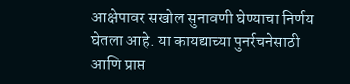आक्षेपावर सखोल सुनावणी घेण्याचा निर्णय घेतला आहे. या कायद्याच्या पुनर्रचनेसाठी आणि प्राप्त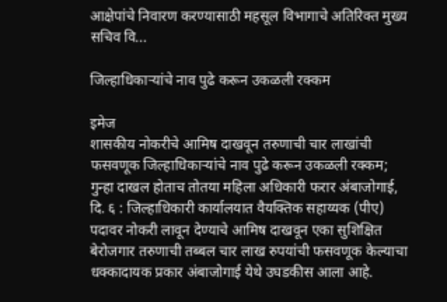आक्षेपांचे निवारण करण्यासाठी महसूल विभागाचे अतिरिक्त मुख्य सचिव वि...

जिल्हाधिकाऱ्यांचे नाव पुढे करून उकळली रक्कम

इमेज
शासकीय नोकरीचे आमिष दाखवून तरुणाची चार लाखांची फसवणूक जिल्हाधिकाऱ्यांचे नाव पुढे करून उकळली रक्कम; गुन्हा दाखल होताच तोतया महिला अधिकारी फरार अंबाजोगाई, दि. ६ : जिल्हाधिकारी कार्यालयात वैयक्तिक सहाय्यक (पीए) पदावर नोकरी लावून देण्याचे आमिष दाखवून एका सुशिक्षित बेरोजगार तरुणाची तब्बल चार लाख रुपयांची फसवणूक केल्याचा धक्कादायक प्रकार अंबाजोगाई येथे उघडकीस आला आहे.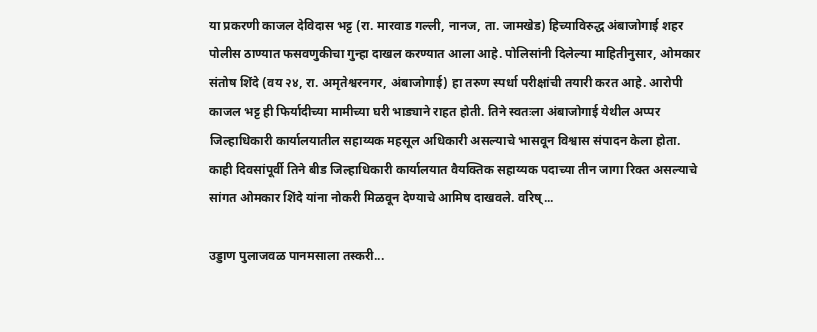या प्रकरणी काजल देविदास भट्ट (रा. मारवाड गल्ली, नानज, ता. जामखेड) हिच्याविरुद्ध अंबाजोगाई शहर पोलीस ठाण्यात फसवणुकीचा गुन्हा दाखल करण्यात आला आहे. पोलिसांनी दिलेल्या माहितीनुसार, ओमकार संतोष शिंदे (वय २४, रा. अमृतेश्वरनगर, अंबाजोगाई) हा तरुण स्पर्धा परीक्षांची तयारी करत आहे. आरोपी काजल भट्ट ही फिर्यादीच्या मामीच्या घरी भाड्याने राहत होती. तिने स्वतःला अंबाजोगाई येथील अप्पर जिल्हाधिकारी कार्यालयातील सहाय्यक महसूल अधिकारी असल्याचे भासवून विश्वास संपादन केला होता. काही दिवसांपूर्वी तिने बीड जिल्हाधिकारी कार्यालयात वैयक्तिक सहाय्यक पदाच्या तीन जागा रिक्त असल्याचे सांगत ओमकार शिंदे यांना नोकरी मिळवून देण्याचे आमिष दाखवले. वरिष्...

उड्डाण पुलाजवळ पानमसाला तस्करी...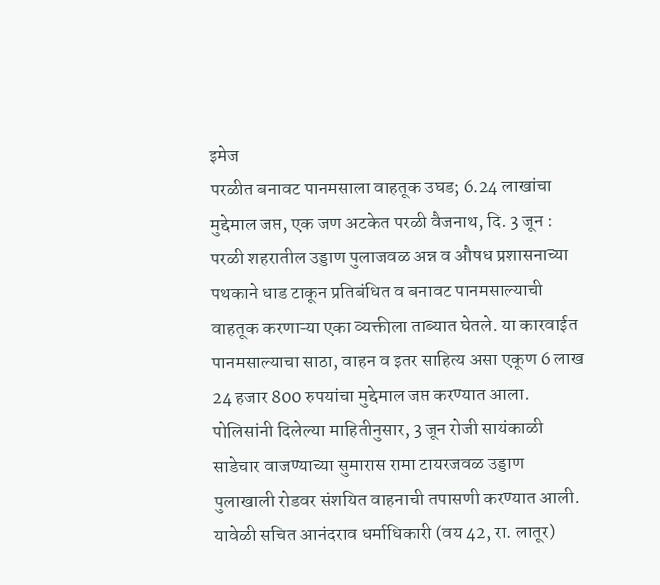इमेज
परळीत बनावट पानमसाला वाहतूक उघड; 6.24 लाखांचा मुद्देमाल जप्त, एक जण अटकेत परळी वैजनाथ, दि. 3 जून : परळी शहरातील उड्डाण पुलाजवळ अन्न व औषध प्रशासनाच्या पथकाने धाड टाकून प्रतिबंधित व बनावट पानमसाल्याची वाहतूक करणाऱ्या एका व्यक्तीला ताब्यात घेतले. या कारवाईत पानमसाल्याचा साठा, वाहन व इतर साहित्य असा एकूण 6 लाख 24 हजार 800 रुपयांचा मुद्देमाल जप्त करण्यात आला. पोलिसांनी दिलेल्या माहितीनुसार, 3 जून रोजी सायंकाळी साडेचार वाजण्याच्या सुमारास रामा टायरजवळ उड्डाण पुलाखाली रोडवर संशयित वाहनाची तपासणी करण्यात आली. यावेळी सचित आनंदराव धर्माधिकारी (वय 42, रा. लातूर)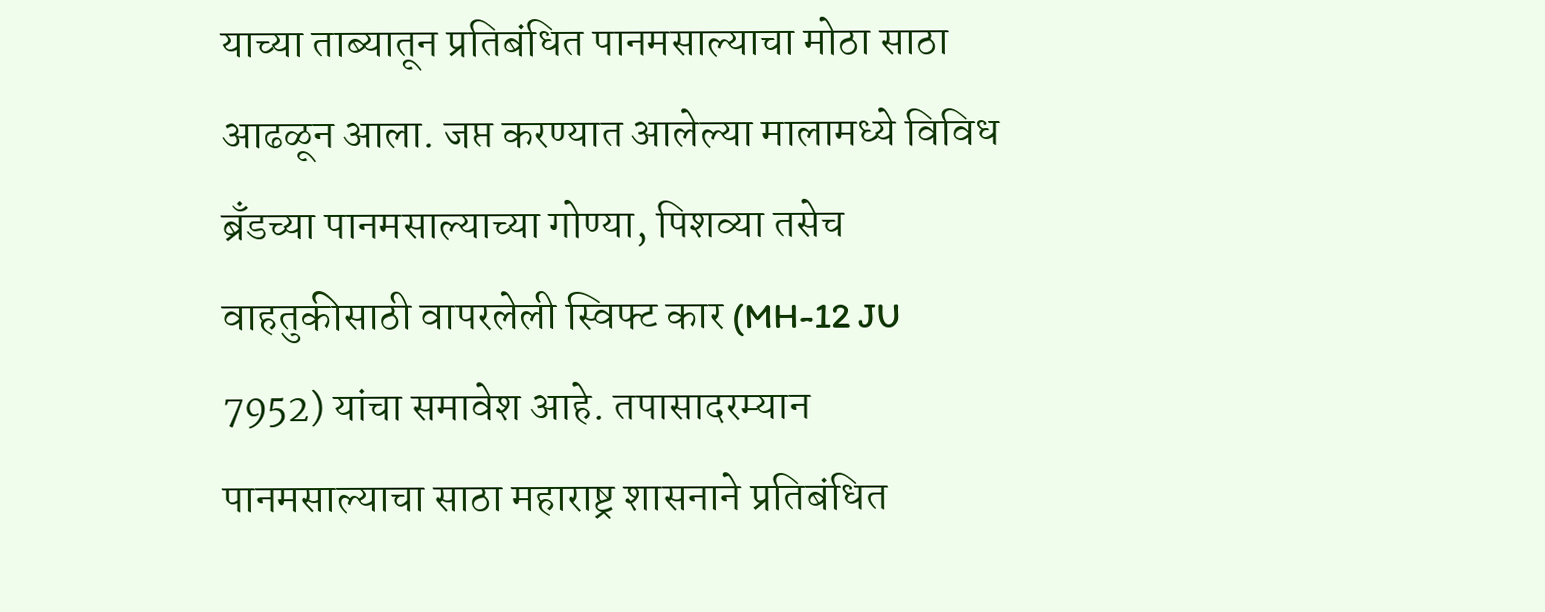याच्या ताब्यातून प्रतिबंधित पानमसाल्याचा मोठा साठा आढळून आला. जप्त करण्यात आलेल्या मालामध्ये विविध ब्रँडच्या पानमसाल्याच्या गोण्या, पिशव्या तसेच वाहतुकीसाठी वापरलेली स्विफ्ट कार (MH-12 JU 7952) यांचा समावेश आहे. तपासादरम्यान पानमसाल्याचा साठा महाराष्ट्र शासनाने प्रतिबंधित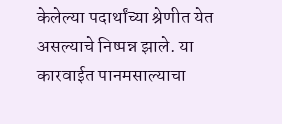केलेल्या पदार्थांच्या श्रेणीत येत असल्याचे निष्पन्न झाले. या कारवाईत पानमसाल्याचा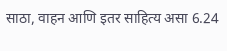साठा, वाहन आणि इतर साहित्य असा 6.24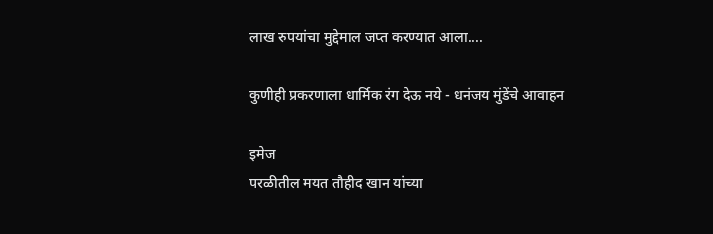लाख रुपयांचा मुद्देमाल जप्त करण्यात आला....

कुणीही प्रकरणाला धार्मिक रंग देऊ नये - धनंजय मुंडेंचे आवाहन

इमेज
परळीतील मयत तौहीद खान यांच्या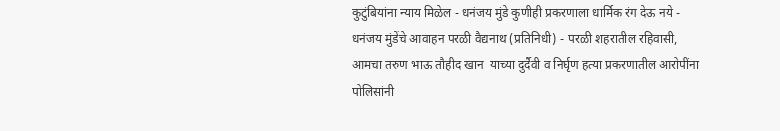कुटुंबियांना न्याय मिळेल - धनंजय मुंडे कुणीही प्रकरणाला धार्मिक रंग देऊ नये - धनंजय मुंडेंचे आवाहन परळी वैद्यनाथ (प्रतिनिधी) - परळी शहरातील रहिवासी, आमचा तरुण भाऊ तौहीद खान  याच्या दुर्दैवी व निर्घृण हत्या प्रकरणातील आरोपींना पोलिसांनी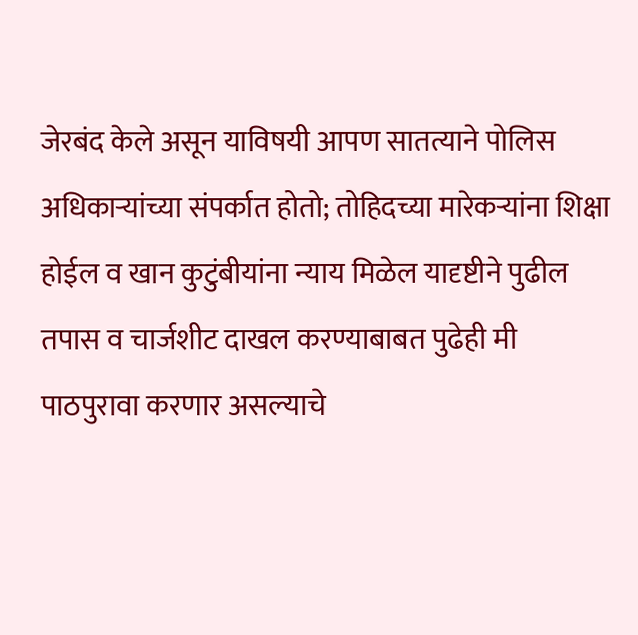जेरबंद केले असून याविषयी आपण सातत्याने पोलिस अधिकाऱ्यांच्या संपर्कात होतो; तोहिदच्या मारेकऱ्यांना शिक्षा होईल व खान कुटुंबीयांना न्याय मिळेल यादृष्टीने पुढील तपास व चार्जशीट दाखल करण्याबाबत पुढेही मी पाठपुरावा करणार असल्याचे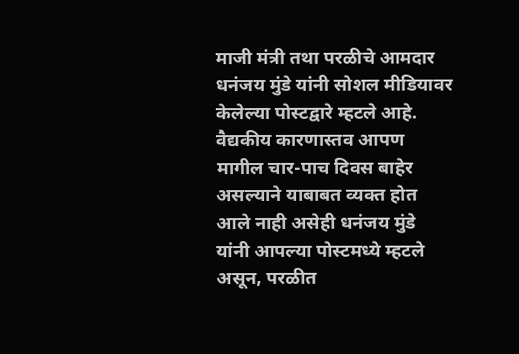माजी मंत्री तथा परळीचे आमदार धनंजय मुंडे यांनी सोशल मीडियावर केलेल्या पोस्टद्वारे म्हटले आहे.  वैद्यकीय कारणास्तव आपण मागील चार-पाच दिवस बाहेर असल्याने याबाबत व्यक्त होत आले नाही असेही धनंजय मुंडे यांनी आपल्या पोस्टमध्ये म्हटले असून, परळीत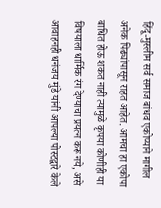हिंदू-मुस्लीम सर्व समाज बांधव एकोप्याने मागील अनेक पिढ्यांपासून राहत आहेत. आमचा हा एकोपा बाधित होऊ शकत नाही त्यामुळे कृपया कोणीही या विषयाला धार्मिक रंग देण्याचा प्रयत्न करू नये, असे आवाहनही धनंजय मुंडे यांनी आपल्या पोस्टद्वारे केले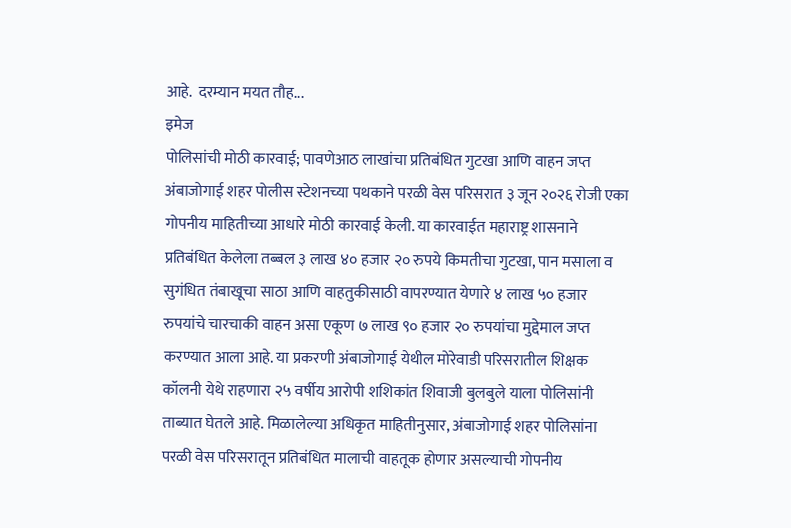आहे.  दरम्यान मयत तौह...
इमेज
पोलिसांची मोठी कारवाई; पावणेआठ लाखांचा प्रतिबंधित गुटखा आणि वाहन जप्त अंबाजोगाई शहर पोलीस स्टेशनच्या पथकाने परळी वेस परिसरात ३ जून २०२६ रोजी एका गोपनीय माहितीच्या आधारे मोठी कारवाई केली. या कारवाईत महाराष्ट्र शासनाने प्रतिबंधित केलेला तब्बल ३ लाख ४० हजार २० रुपये किमतीचा गुटखा, पान मसाला व सुगंधित तंबाखूचा साठा आणि वाहतुकीसाठी वापरण्यात येणारे ४ लाख ५० हजार रुपयांचे चारचाकी वाहन असा एकूण ७ लाख ९० हजार २० रुपयांचा मुद्देमाल जप्त करण्यात आला आहे. या प्रकरणी अंबाजोगाई येथील मोरेवाडी परिसरातील शिक्षक कॉलनी येथे राहणारा २५ वर्षीय आरोपी शशिकांत शिवाजी बुलबुले याला पोलिसांनी ताब्यात घेतले आहे. मिळालेल्या अधिकृत माहितीनुसार, अंबाजोगाई शहर पोलिसांना परळी वेस परिसरातून प्रतिबंधित मालाची वाहतूक होणार असल्याची गोपनीय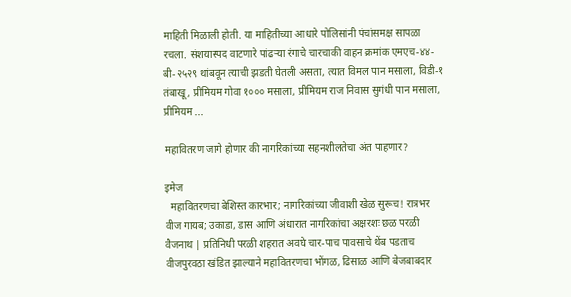माहिती मिळाली होती. या माहितीच्या आधारे पोलिसांनी पंचांसमक्ष सापळा रचला. संशयास्पद वाटणारे पांढऱ्या रंगाचे चारचाकी वाहन क्रमांक एमएच-४४-बी-२५२९ थांबवून त्याची झडती घेतली असता, त्यात विमल पान मसाला, विडी-१ तंबाखू, प्रीमियम गोवा १००० मसाला, प्रीमियम राज निवास सुगंधी पान मसाला, प्रीमियम ...

महावितरण जागे होणार की नागरिकांच्या सहनशीलतेचा अंत पाहणार?

इमेज
  महावितरणचा बेशिस्त कारभार; नागरिकांच्या जीवाशी खेळ सुरूच! रात्रभर वीज गायब; उकाडा, डास आणि अंधारात नागरिकांचा अक्षरशः छळ परळी वैजनाथ | प्रतिनिधी परळी शहरात अवघे चार-पाच पावसाचे थेंब पडताच वीजपुरवठा खंडित झाल्याने महावितरणचा भोंगळ, ढिसाळ आणि बेजबाबदार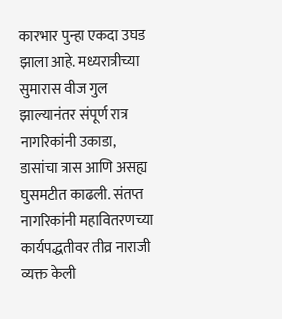कारभार पुन्हा एकदा उघड झाला आहे. मध्यरात्रीच्या सुमारास वीज गुल झाल्यानंतर संपूर्ण रात्र नागरिकांनी उकाडा, डासांचा त्रास आणि असह्य घुसमटीत काढली. संतप्त नागरिकांनी महावितरणच्या कार्यपद्धतीवर तीव्र नाराजी व्यक्त केली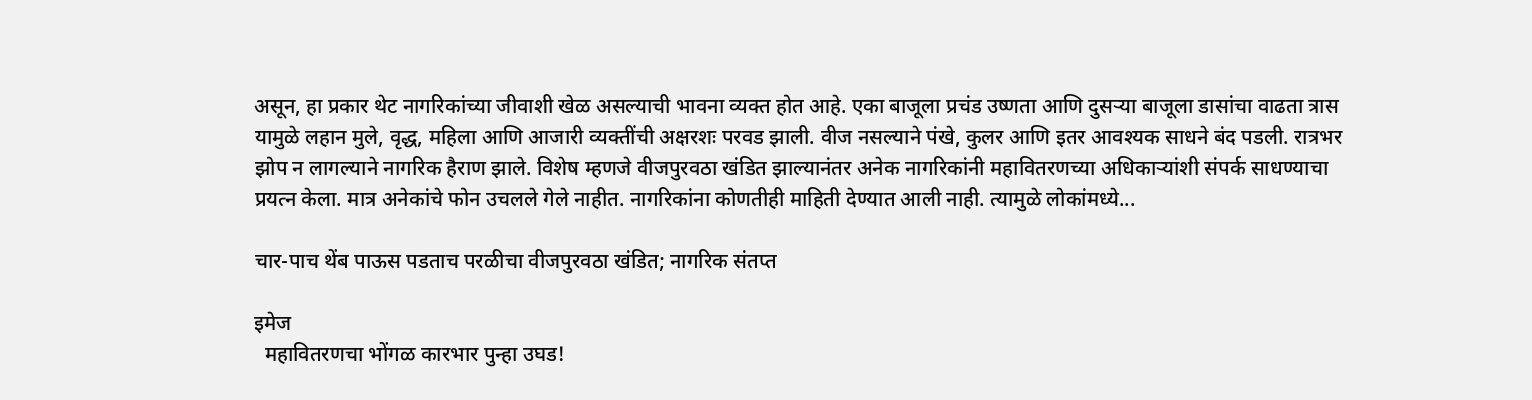असून, हा प्रकार थेट नागरिकांच्या जीवाशी खेळ असल्याची भावना व्यक्त होत आहे. एका बाजूला प्रचंड उष्णता आणि दुसऱ्या बाजूला डासांचा वाढता त्रास यामुळे लहान मुले, वृद्ध, महिला आणि आजारी व्यक्तींची अक्षरशः परवड झाली. वीज नसल्याने पंखे, कुलर आणि इतर आवश्यक साधने बंद पडली. रात्रभर झोप न लागल्याने नागरिक हैराण झाले. विशेष म्हणजे वीजपुरवठा खंडित झाल्यानंतर अनेक नागरिकांनी महावितरणच्या अधिकाऱ्यांशी संपर्क साधण्याचा प्रयत्न केला. मात्र अनेकांचे फोन उचलले गेले नाहीत. नागरिकांना कोणतीही माहिती देण्यात आली नाही. त्यामुळे लोकांमध्ये...

चार-पाच थेंब पाऊस पडताच परळीचा वीजपुरवठा खंडित; नागरिक संतप्त

इमेज
  महावितरणचा भोंगळ कारभार पुन्हा उघड!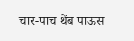चार-पाच थेंब पाऊस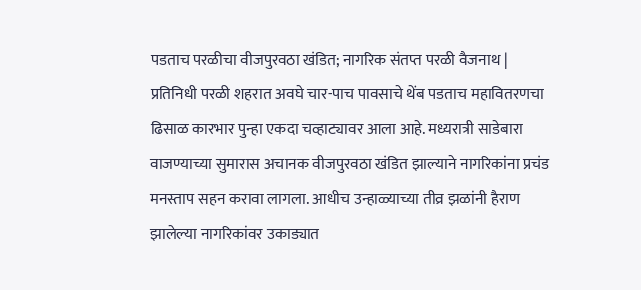पडताच परळीचा वीजपुरवठा खंडित; नागरिक संतप्त परळी वैजनाथ | प्रतिनिधी परळी शहरात अवघे चार-पाच पावसाचे थेंब पडताच महावितरणचा ढिसाळ कारभार पुन्हा एकदा चव्हाट्यावर आला आहे. मध्यरात्री साडेबारा वाजण्याच्या सुमारास अचानक वीजपुरवठा खंडित झाल्याने नागरिकांना प्रचंड मनस्ताप सहन करावा लागला. आधीच उन्हाळ्याच्या तीव्र झळांनी हैराण झालेल्या नागरिकांवर उकाड्यात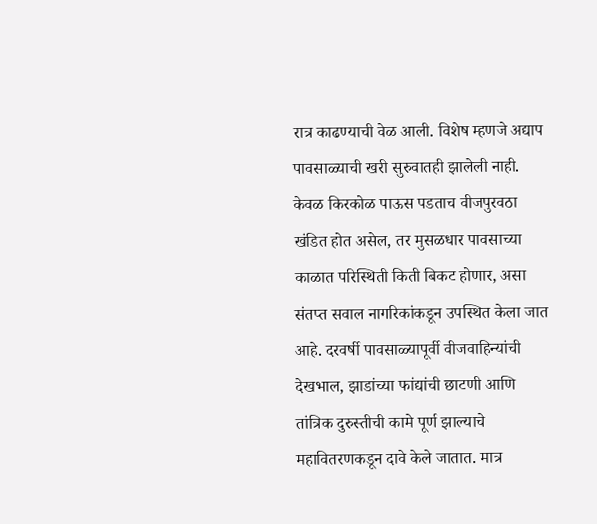रात्र काढण्याची वेळ आली. विशेष म्हणजे अद्याप पावसाळ्याची खरी सुरुवातही झालेली नाही. केवळ किरकोळ पाऊस पडताच वीजपुरवठा खंडित होत असेल, तर मुसळधार पावसाच्या काळात परिस्थिती किती बिकट होणार, असा संतप्त सवाल नागरिकांकडून उपस्थित केला जात आहे. दरवर्षी पावसाळ्यापूर्वी वीजवाहिन्यांची देखभाल, झाडांच्या फांद्यांची छाटणी आणि तांत्रिक दुरुस्तीची कामे पूर्ण झाल्याचे महावितरणकडून दावे केले जातात. मात्र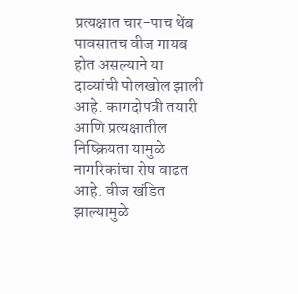प्रत्यक्षात चार-पाच थेंब पावसातच वीज गायब होत असल्याने या दाव्यांची पोलखोल झाली आहे. कागदोपत्री तयारी आणि प्रत्यक्षातील निष्क्रियता यामुळे नागरिकांचा रोष वाढत आहे. वीज खंडित झाल्यामुळे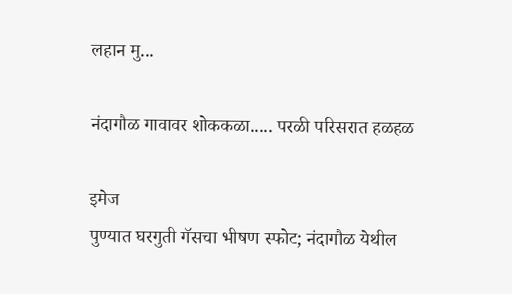लहान मु...

नंदागौळ गावावर शोककळा..... परळी परिसरात हळहळ

इमेज
पुण्यात घरगुती गॅसचा भीषण स्फोट; नंदागौळ येथील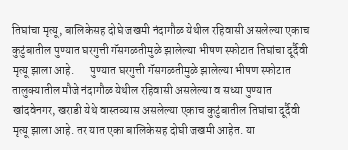तिघांचा मृत्यू, बालिकेसह दोघे जखमी नंदागौळ येथील रहिवासी असलेल्या एकाच कुटुंबातील पुण्यात घरगुत्ती गॅसगळतीमुळे झालेल्या भीषण स्फोटात तिघांचा दूर्दैवी मृत्यू झाला आहे.       पुण्यात घरगुत्ती गॅसगळतीमुळे झालेल्या भीषण स्फोटात तालुक्यातील मौजे नंदागौळ येथील रहिवासी असलेल्या व सध्या पुण्यात खांदवेनगर, खराडी येथे वास्तव्यास असलेल्या एकाच कुटुंबातील तिघांचा दूर्दैवी मृत्यू झाला आहे. तर यात एका बालिकेसह दोघी जखमी आहेत. या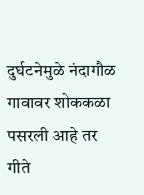दुर्घटनेमुळे नंदागौळ गावावर शोककळा पसरली आहे तर गीते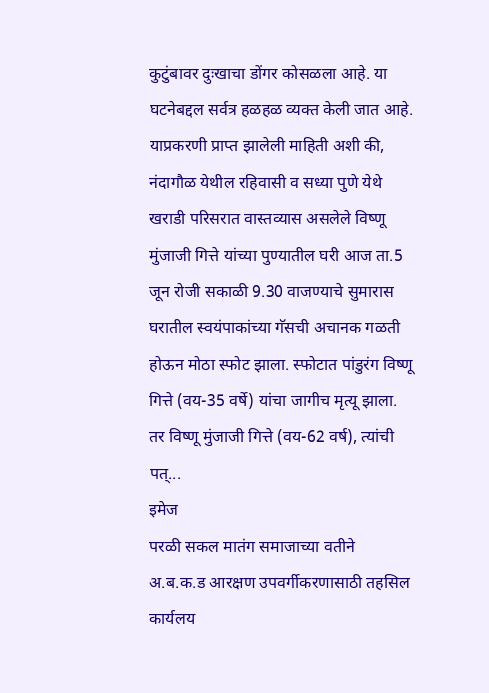कुटुंबावर दुःखाचा डोंगर कोसळला आहे. या घटनेबद्दल सर्वत्र हळहळ व्यक्त केली जात आहे. याप्रकरणी प्राप्त झालेली माहिती अशी की, नंदागौळ येथील रहिवासी व सध्या पुणे येथे खराडी परिसरात वास्तव्यास असलेले विष्णू मुंजाजी गित्ते यांच्या पुण्यातील घरी आज ता.5 जून रोजी सकाळी 9.30 वाजण्याचे सुमारास घरातील स्वयंपाकांच्या गॅसची अचानक गळती होऊन मोठा स्फोट झाला. स्फोटात पांडुरंग विष्णू गित्ते (वय-35 वर्षे) यांचा जागीच मृत्यू झाला. तर विष्णू मुंजाजी गित्ते (वय-62 वर्ष), त्यांची पत्...
इमेज
परळी सकल मातंग समाजाच्या वतीने अ.ब.क.ड आरक्षण उपवर्गीकरणासाठी तहसिल कार्यलय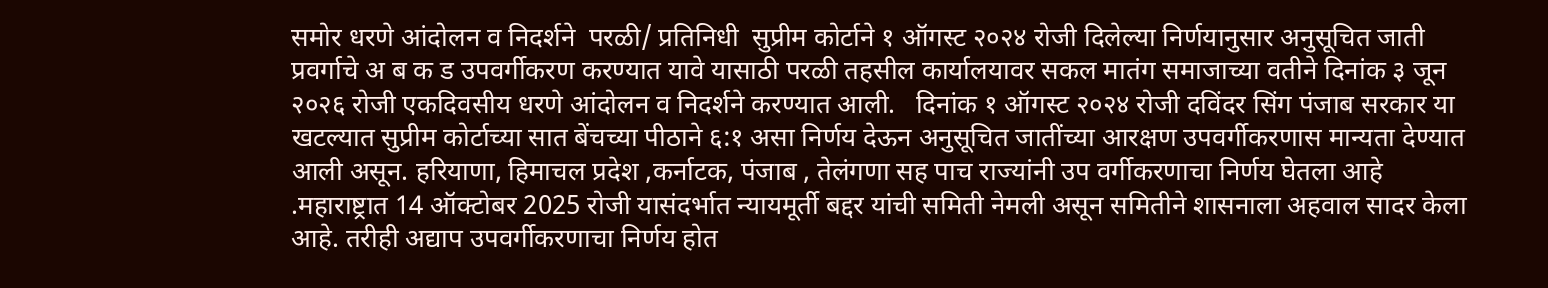समोर धरणे आंदोलन व निदर्शने  परळी/ प्रतिनिधी  सुप्रीम कोर्टाने १ ऑगस्ट २०२४ रोजी दिलेल्या निर्णयानुसार अनुसूचित जाती प्रवर्गाचे अ ब क ड उपवर्गीकरण करण्यात यावे यासाठी परळी तहसील कार्यालयावर सकल मातंग समाजाच्या वतीने दिनांक ३ जून २०२६ रोजी एकदिवसीय धरणे आंदोलन व निदर्शने करण्यात आली.   दिनांक १ ऑगस्ट २०२४ रोजी दविंदर सिंग पंजाब सरकार या खटल्यात सुप्रीम कोर्टाच्या सात बेंचच्या पीठाने ६:१ असा निर्णय देऊन अनुसूचित जातींच्या आरक्षण उपवर्गीकरणास मान्यता देण्यात आली असून. हरियाणा, हिमाचल प्रदेश ,कर्नाटक, पंजाब , तेलंगणा सह पाच राज्यांनी उप वर्गीकरणाचा निर्णय घेतला आहे .महाराष्ट्रात 14 ऑक्टोबर 2025 रोजी यासंदर्भात न्यायमूर्ती बद्दर यांची समिती नेमली असून समितीने शासनाला अहवाल सादर केला आहे. तरीही अद्याप उपवर्गीकरणाचा निर्णय होत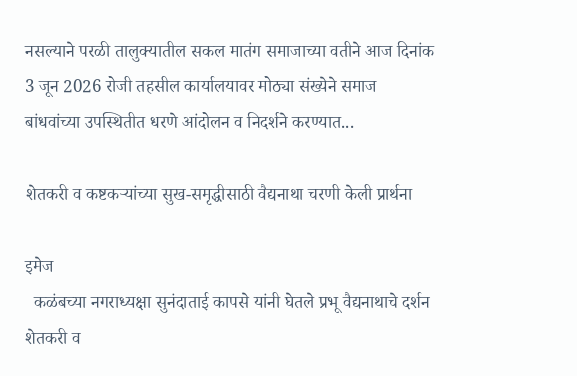नसल्याने परळी तालुक्यातील सकल मातंग समाजाच्या वतीने आज दिनांक 3 जून 2026 रोजी तहसील कार्यालयावर मोठ्या संख्येने समाज बांधवांच्या उपस्थितीत धरणे आंदोलन व निदर्शने करण्यात...

शेतकरी व कष्टकऱ्यांच्या सुख-समृद्धीसाठी वैद्यनाथा चरणी केली प्रार्थना

इमेज
  कळंबच्या नगराध्यक्षा सुनंदाताई कापसे यांनी घेतले प्रभू वैद्यनाथाचे दर्शन शेतकरी व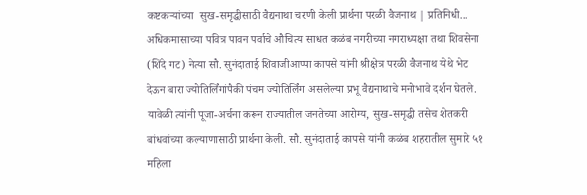कष्टकऱ्यांच्या  सुख-समृद्धीसाठी वैद्यनाथा चरणी केली प्रार्थना परळी वैजनाथ | प्रतिनिधी... अधिकमासाच्या पवित्र पावन पर्वाचे औचित्य साधत कळंब नगरीच्या नगराध्यक्षा तथा शिवसेना (शिंदे गट) नेत्या सौ. सुनंदाताई शिवाजीआप्पा कापसे यांनी श्रीक्षेत्र परळी वैजनाथ येथे भेट देऊन बारा ज्योतिर्लिंगांपैकी पंचम ज्योतिर्लिंग असलेल्या प्रभू वैद्यनाथाचे मनोभावे दर्शन घेतले. यावेळी त्यांनी पूजा-अर्चना करून राज्यातील जनतेच्या आरोग्य, सुख-समृद्धी तसेच शेतकरी बांधवांच्या कल्याणासाठी प्रार्थना केली. सौ. सुनंदाताई कापसे यांनी कळंब शहरातील सुमारे ५१ महिला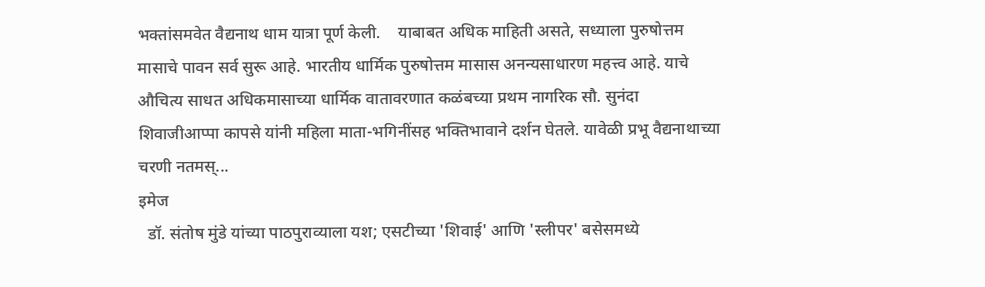भक्तांसमवेत वैद्यनाथ धाम यात्रा पूर्ण केली.    याबाबत अधिक माहिती असते, सध्याला पुरुषोत्तम मासाचे पावन सर्व सुरू आहे. भारतीय धार्मिक पुरुषोत्तम मासास अनन्यसाधारण महत्त्व आहे. याचे औचित्य साधत अधिकमासाच्या धार्मिक वातावरणात कळंबच्या प्रथम नागरिक सौ. सुनंदा शिवाजीआप्पा कापसे यांनी महिला माता-भगिनींसह भक्तिभावाने दर्शन घेतले. यावेळी प्रभू वैद्यनाथाच्या चरणी नतमस्...
इमेज
  डॉ. संतोष मुंडे यांच्या पाठपुराव्याला यश; एसटीच्या 'शिवाई' आणि 'स्लीपर' बसेसमध्ये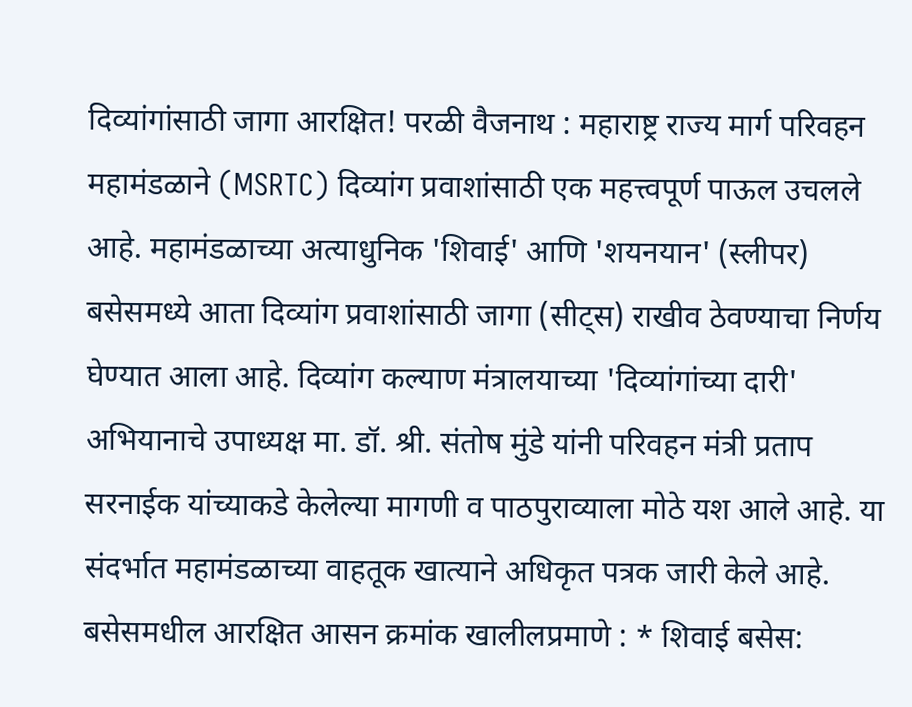दिव्यांगांसाठी जागा आरक्षित! परळी वैजनाथ : महाराष्ट्र राज्य मार्ग परिवहन महामंडळाने (MSRTC) दिव्यांग प्रवाशांसाठी एक महत्त्वपूर्ण पाऊल उचलले आहे. महामंडळाच्या अत्याधुनिक 'शिवाई' आणि 'शयनयान' (स्लीपर) बसेसमध्ये आता दिव्यांग प्रवाशांसाठी जागा (सीट्स) राखीव ठेवण्याचा निर्णय घेण्यात आला आहे. दिव्यांग कल्याण मंत्रालयाच्या 'दिव्यांगांच्या दारी' अभियानाचे उपाध्यक्ष मा. डॉ. श्री. संतोष मुंडे यांनी परिवहन मंत्री प्रताप सरनाईक यांच्याकडे केलेल्या मागणी व पाठपुराव्याला मोठे यश आले आहे. या संदर्भात महामंडळाच्या वाहतूक खात्याने अधिकृत पत्रक जारी केले आहे. बसेसमधील आरक्षित आसन क्रमांक खालीलप्रमाणे : * शिवाई बसेस: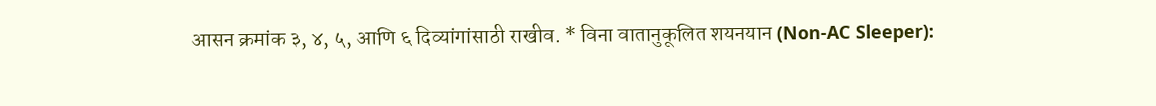आसन क्रमांक ३, ४, ५, आणि ६ दिव्यांगांसाठी राखीव. * विना वातानुकूलित शयनयान (Non-AC Sleeper):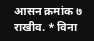आसन क्रमांक ७ राखीव. * विना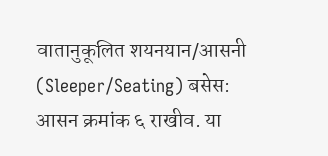वातानुकूलित शयनयान/आसनी (Sleeper/Seating) बसेस: आसन क्रमांक ६ राखीव. या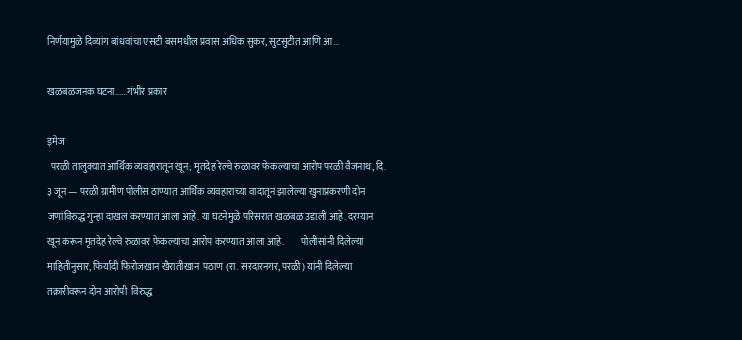निर्णयामुळे दिव्यांग बांधवांचा एसटी बसमधील प्रवास अधिक सुकर, सुटसुटीत आणि आ...

खळबळजनक घटना......गंभीर प्रकार

इमेज
  परळी तालुक्यात आर्थिक व्यवहारातून खून; मृतदेह रेल्वे रुळावर फेकल्याचा आरोप परळी वैजनाथ, दि. ३ जून — परळी ग्रामीण पोलीस ठाण्यात आर्थिक व्यवहाराच्या वादातून झालेल्या खुनाप्रकरणी दोन जणांविरुद्ध गुन्हा दाखल करण्यात आला आहे. या घटनेमुळे परिसरात खळबळ उडाली आहे. दरम्यान खून करून मृतदेह रेल्वे रुळावर फेकल्याचा आरोप करण्यात आला आहे.         पोलीसांनी दिलेल्या माहितीनुसार, फिर्यादी फिरोजखान खैरातीखान  पठाण (रा. सरदारनगर, परळी) यांनी दिलेल्या तक्रारीवरून दोन आरोपी  विरुद्ध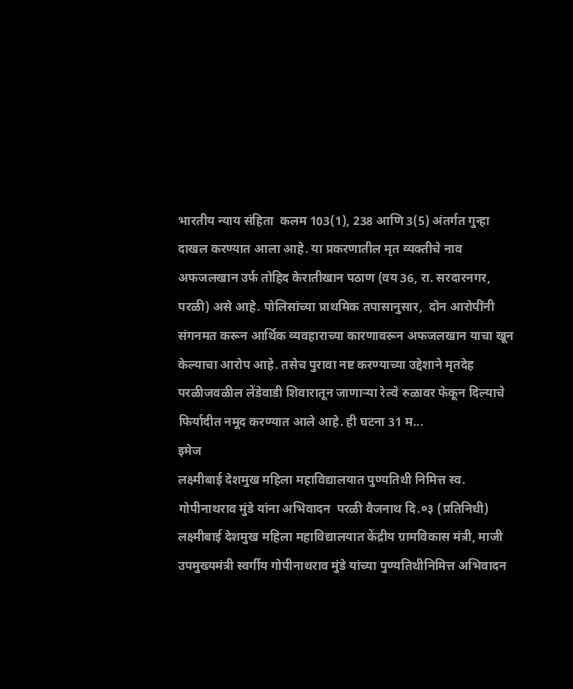भारतीय न्याय संहिता  कलम 103(1), 238 आणि 3(5) अंतर्गत गुन्हा दाखल करण्यात आला आहे. या प्रकरणातील मृत व्यक्तीचे नाव अफजलखान उर्फ तोहिद केरातीखान पठाण (वय 36, रा. सरदारनगर, परळी) असे आहे. पोलिसांच्या प्राथमिक तपासानुसार,  दोन आरोपींनी संगनमत करून आर्थिक व्यवहाराच्या कारणावरून अफजलखान याचा खून केल्याचा आरोप आहे. तसेच पुरावा नष्ट करण्याच्या उद्देशाने मृतदेह परळीजवळील लेंडेवाडी शिवारातून जाणाऱ्या रेल्वे रुळावर फेकून दिल्याचे फिर्यादीत नमूद करण्यात आले आहे. ही घटना 31 म...
इमेज
लक्ष्मीबाई देशमुख महिला महाविद्यालयात पुण्यतिथी निमित्त स्व. गोपीनाथराव मुंडे यांना अभिवादन  परळी वैजनाथ दि.०३ (प्रतिनिधी)        लक्ष्मीबाई देशमुख महिला महाविद्यालयात केंद्रीय ग्रामविकास मंत्री, माजी उपमुख्यमंत्री स्वर्गीय गोपीनाथराव मुंडे यांच्या पुण्यतिथीनिमित्त अभिवादन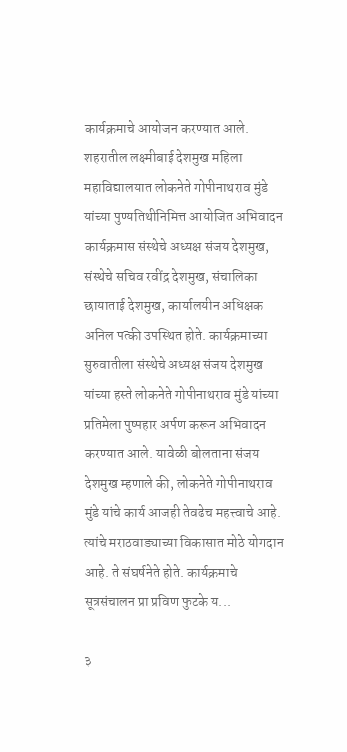कार्यक्रमाचे आयोजन करण्यात आले.              शहरातील लक्ष्मीबाई देशमुख महिला महाविद्यालयात लोकनेते गोपीनाथराव मुंडे यांच्या पुण्यतिथीनिमित्त आयोजित अभिवादन कार्यक्रमास संस्थेचे अध्यक्ष संजय देशमुख, संस्थेचे सचिव रवींद्र देशमुख, संचालिका छायाताई देशमुख, कार्यालयीन अधिक्षक अनिल पत्की उपस्थित होते. कार्यक्रमाच्या सुरुवातीला संस्थेचे अध्यक्ष संजय देशमुख यांच्या हस्ते लोकनेते गोपीनाथराव मुंडे यांच्या प्रतिमेला पुष्पहार अर्पण करून अभिवादन करण्यात आले. यावेळी बोलताना संजय देशमुख म्हणाले की, लोकनेते गोपीनाथराव मुंडे यांचे कार्य आजही तेवढेच महत्त्वाचे आहे. त्यांचे मराठवाड्याच्या विकासात मोठे योगदान आहे. ते संघर्षनेते होते. कार्यक्रमाचे सूत्रसंचालन प्रा प्रविण फुटके य...

३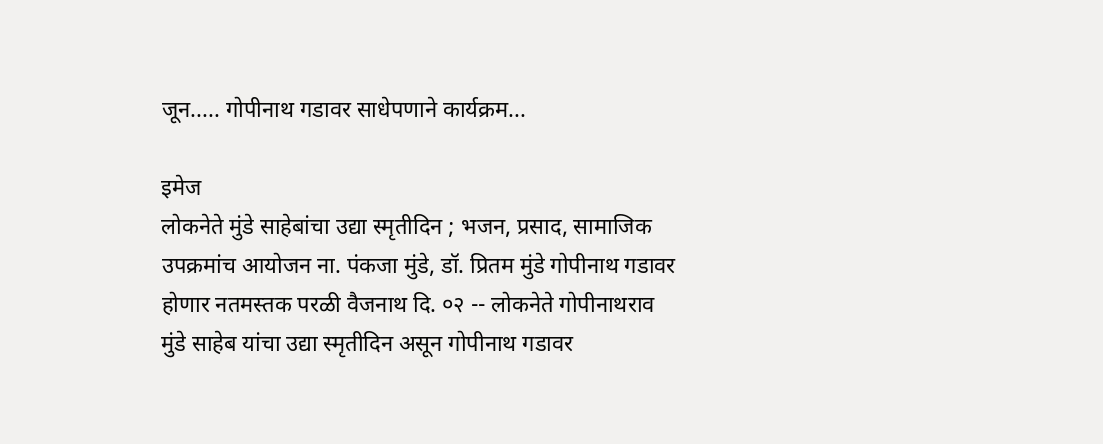जून..... गोपीनाथ गडावर साधेपणाने कार्यक्रम...

इमेज
लोकनेते मुंडे साहेबांचा उद्या स्मृतीदिन ; भजन, प्रसाद, सामाजिक उपक्रमांच आयोजन ना. पंकजा मुंडे, डॉ. प्रितम मुंडे गोपीनाथ गडावर होणार नतमस्तक परळी वैजनाथ दि. ०२ -- लोकनेते गोपीनाथराव मुंडे साहेब यांचा उद्या स्मृतीदिन असून गोपीनाथ गडावर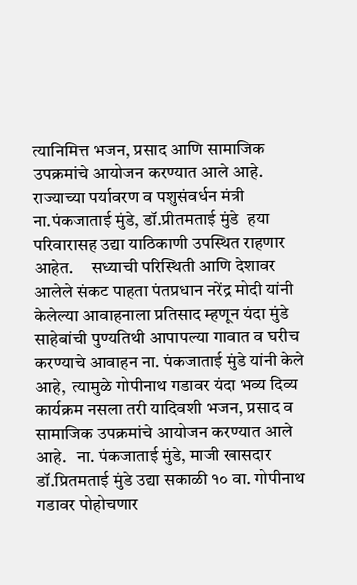त्यानिमित्त भजन, प्रसाद आणि सामाजिक उपक्रमांचे आयोजन करण्यात आले आहे. राज्याच्या पर्यावरण व पशुसंवर्धन मंत्री ना.पंकजाताई मुंडे, डॉ.प्रीतमताई मुंडे  हया परिवारासह उद्या याठिकाणी उपस्थित राहणार आहेत.     सध्याची परिस्थिती आणि देशावर आलेले संकट पाहता पंतप्रधान नरेंद्र मोदी यांनी केलेल्या आवाहनाला प्रतिसाद म्हणून यंदा मुंडे साहेबांची पुण्यतिथी आपापल्या गावात व घरीच करण्याचे आवाहन ना. पंकजाताई मुंडे यांनी केले आहे,  त्यामुळे गोपीनाथ गडावर यंदा भव्य दिव्य कार्यक्रम नसला तरी यादिवशी भजन, प्रसाद व सामाजिक उपक्रमांचे आयोजन करण्यात आले आहे.   ना. पंकजाताई मुंडे, माजी खासदार डॉ.प्रितमताई मुंडे उद्या सकाळी १० वा. गोपीनाथ गडावर पोहोचणार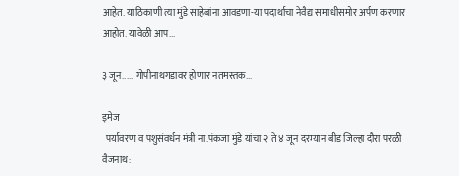आहेत. याठिकाणी त्या मुंडे साहेबांना आवडणा-या पदार्थाचा नेवैद्य समाधीसमोर अर्पण करणार आहोत. यावेळी आप...

३ जून..... गोपीनाथगडावर होणार नतमस्तक...

इमेज
  पर्यावरण व पशुसंवर्धन मंत्री ना.पंकजा मुंडे यांचा २ ते ४ जून दरम्यान बीड जिल्हा दौरा परळी वैजनाथ: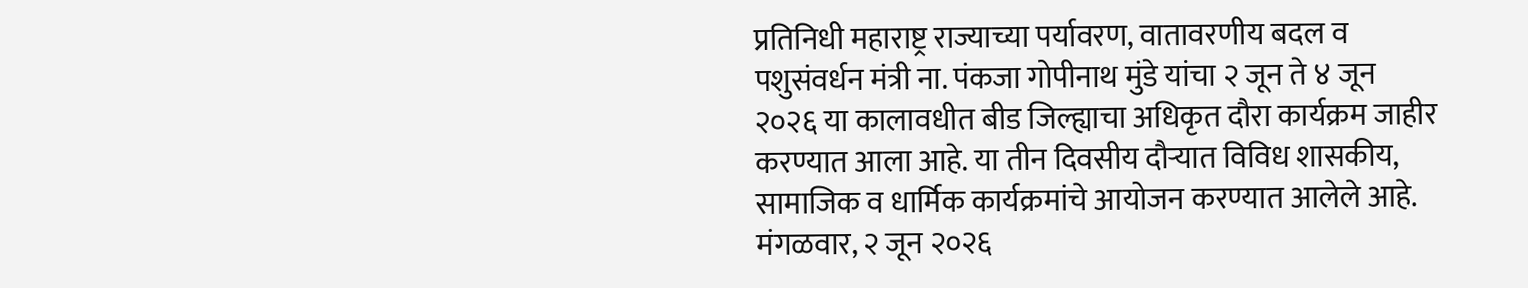प्रतिनिधी महाराष्ट्र राज्याच्या पर्यावरण, वातावरणीय बदल व पशुसंवर्धन मंत्री ना. पंकजा गोपीनाथ मुंडे यांचा २ जून ते ४ जून २०२६ या कालावधीत बीड जिल्ह्याचा अधिकृत दौरा कार्यक्रम जाहीर करण्यात आला आहे. या तीन दिवसीय दौऱ्यात विविध शासकीय, सामाजिक व धार्मिक कार्यक्रमांचे आयोजन करण्यात आलेले आहे. मंगळवार, २ जून २०२६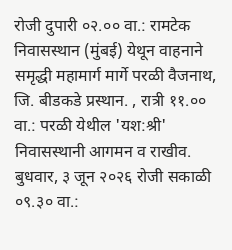रोजी दुपारी ०२.०० वा.: रामटेक निवासस्थान (मुंबई) येथून वाहनाने समृद्धी महामार्ग मार्गे परळी वैजनाथ, जि. बीडकडे प्रस्थान. , रात्री ११.०० वा.: परळी येथील 'यश:श्री' निवासस्थानी आगमन व राखीव. बुधवार, ३ जून २०२६ रोजी सकाळी ०९.३० वा.: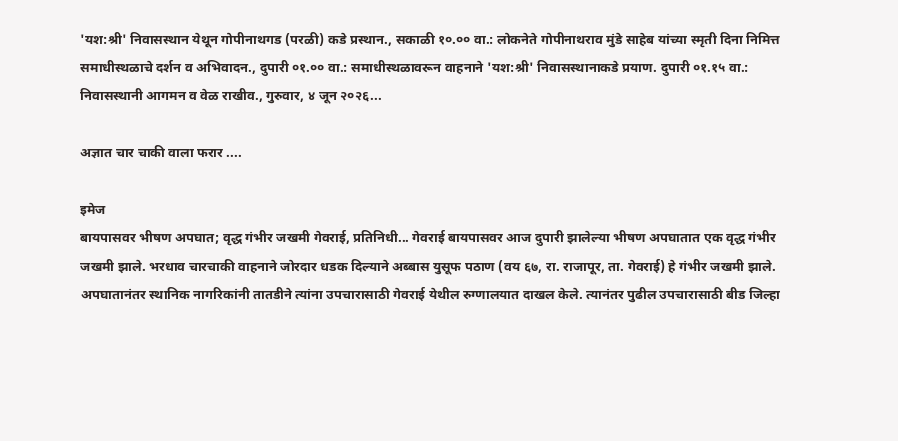'यश:श्री' निवासस्थान येथून गोपीनाथगड (परळी) कडे प्रस्थान., सकाळी १०.०० वा.: लोकनेते गोपीनाथराव मुंडे साहेब यांच्या स्मृती दिना निमित्त समाधीस्थळाचे दर्शन व अभिवादन., दुपारी ०१.०० वा.: समाधीस्थळावरून वाहनाने 'यश:श्री' निवासस्थानाकडे प्रयाण. दुपारी ०१.१५ वा.: निवासस्थानी आगमन व वेळ राखीव., गुरुवार, ४ जून २०२६...

अज्ञात चार चाकी वाला फरार ....

इमेज
बायपासवर भीषण अपघात; वृद्ध गंभीर जखमी गेवराई, प्रतिनिधी... गेवराई बायपासवर आज दुपारी झालेल्या भीषण अपघातात एक वृद्ध गंभीर जखमी झाले. भरधाव चारचाकी वाहनाने जोरदार धडक दिल्याने अब्बास युसूफ पठाण (वय ६७, रा. राजापूर, ता. गेवराई) हे गंभीर जखमी झाले. अपघातानंतर स्थानिक नागरिकांनी तातडीने त्यांना उपचारासाठी गेवराई येथील रुग्णालयात दाखल केले. त्यानंतर पुढील उपचारासाठी बीड जिल्हा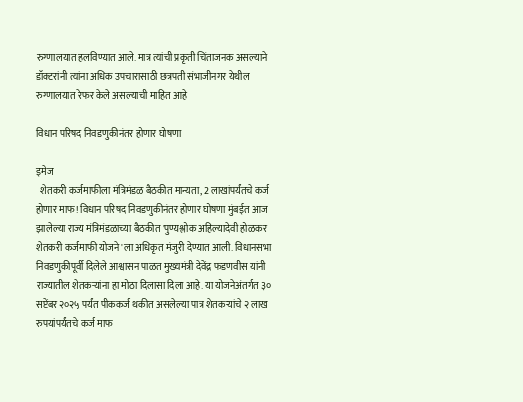रुग्णालयात हलविण्यात आले. मात्र त्यांची प्रकृती चिंताजनक असल्याने डॉक्टरांनी त्यांना अधिक उपचारासाठी छत्रपती संभाजीनगर येथील रुग्णालयात रेफर केले असल्याची माहित आहे

विधान परिषद निवडणुकीनंतर होणार घोषणा

इमेज
  शेतकरी कर्जमाफीला मंत्रिमंडळ बैठकीत मान्यता, 2 लाखांपर्यंतचे कर्ज होणार माफ! विधान परिषद निवडणुकीनंतर होणार घोषणा मुंबईत आज झालेल्या राज्य मंत्रिमंडळाच्या बैठकीत 'पुण्यश्लोक अहिल्यादेवी होळकर शेतकरी कर्जमाफी योजने'ला अधिकृत मंजुरी देण्यात आली. विधानसभा निवडणुकीपूर्वी दिलेले आश्वासन पाळत मुख्यमंत्री देवेंद्र फडणवीस यांनी राज्यातील शेतकऱ्यांना हा मोठा दिलासा दिला आहे. या योजनेअंतर्गत ३० सप्टेंबर २०२५ पर्यंत पीककर्ज थकीत असलेल्या पात्र शेतकऱ्यांचे २ लाख रुपयांपर्यंतचे कर्ज माफ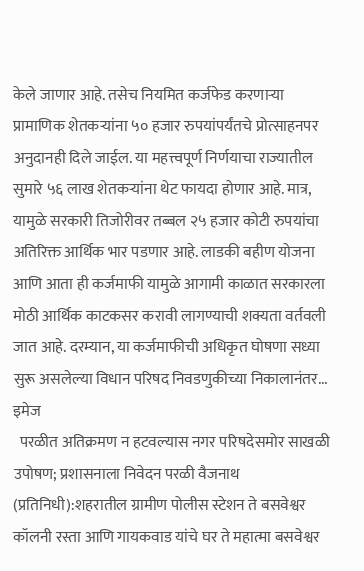केले जाणार आहे. तसेच नियमित कर्जफेड करणाऱ्या प्रामाणिक शेतकऱ्यांना ५० हजार रुपयांपर्यंतचे प्रोत्साहनपर अनुदानही दिले जाईल. या महत्त्वपूर्ण निर्णयाचा राज्यातील सुमारे ५६ लाख शेतकऱ्यांना थेट फायदा होणार आहे. मात्र, यामुळे सरकारी तिजोरीवर तब्बल २५ हजार कोटी रुपयांचा अतिरिक्त आर्थिक भार पडणार आहे. लाडकी बहीण योजना आणि आता ही कर्जमाफी यामुळे आगामी काळात सरकारला मोठी आर्थिक काटकसर करावी लागण्याची शक्यता वर्तवली जात आहे. दरम्यान, या कर्जमाफीची अधिकृत घोषणा सध्या सुरू असलेल्या विधान परिषद निवडणुकीच्या निकालानंतर...
इमेज
  परळीत अतिक्रमण न हटवल्यास नगर परिषदेसमोर साखळी उपोषण; प्रशासनाला निवेदन परळी वैजनाथ (प्रतिनिधी):शहरातील ग्रामीण पोलीस स्टेशन ते बसवेश्वर कॉलनी रस्ता आणि गायकवाड यांचे घर ते महात्मा बसवेश्वर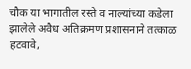चौक या भागातील रस्ते व नाल्यांच्या कडेला झालेले अवैध अतिक्रमण प्रशासनाने तत्काळ हटवावे,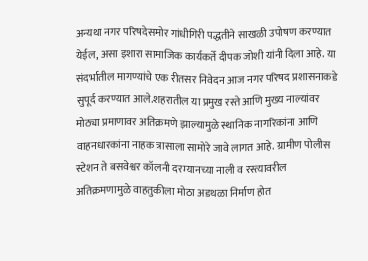अन्यथा नगर परिषदेसमोर गांधीगिरी पद्धतीने साखळी उपोषण करण्यात येईल, असा इशारा सामाजिक कार्यकर्ते दीपक जोशी यांनी दिला आहे. या संदर्भातील मागण्यांचे एक रीतसर निवेदन आज नगर परिषद प्रशासनाकडे सुपूर्द करण्यात आले.शहरातील या प्रमुख रस्ते आणि मुख्य नाल्यांवर मोठ्या प्रमाणावर अतिक्रमणे झाल्यामुळे स्थानिक नागरिकांना आणि वाहनधारकांना नाहक त्रासाला सामोरे जावे लागत आहे. ग्रामीण पोलीस स्टेशन ते बसवेश्वर कॉलनी दरम्यानच्या नाली व रस्त्यावरील अतिक्रमणामुळे वाहतुकीला मोठा अडथळा निर्माण होत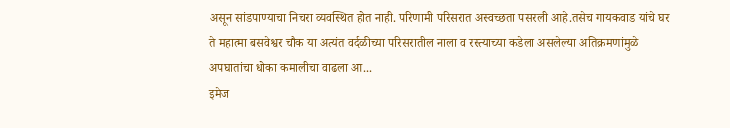असून सांडपाण्याचा निचरा व्यवस्थित होत नाही. परिणामी परिसरात अस्वच्छता पसरली आहे.तसेच गायकवाड यांचे घर ते महात्मा बसवेश्वर चौक या अत्यंत वर्दळीच्या परिसरातील नाला व रस्त्याच्या कडेला असलेल्या अतिक्रमणांमुळे अपघातांचा धोका कमालीचा वाढला आ...
इमेज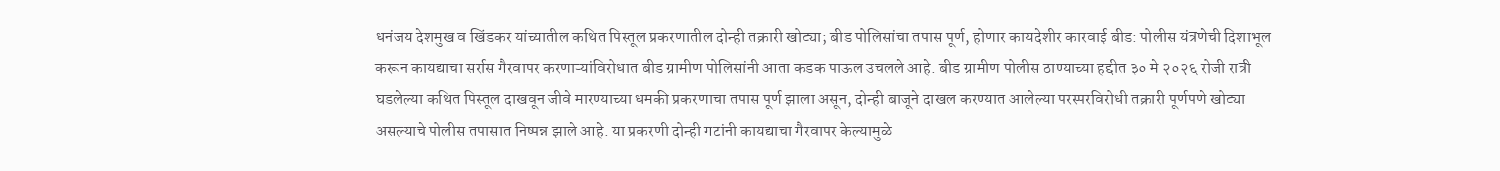धनंजय देशमुख व खिंडकर यांच्यातील कथित पिस्तूल प्रकरणातील दोन्ही तक्रारी खोट्या; बीड पोलिसांचा तपास पूर्ण, होणार कायदेशीर कारवाई बीड: पोलीस यंत्रणेची दिशाभूल करून कायद्याचा सर्रास गैरवापर करणाऱ्यांविरोधात बीड ग्रामीण पोलिसांनी आता कडक पाऊल उचलले आहे. बीड ग्रामीण पोलीस ठाण्याच्या हद्दीत ३० मे २०२६ रोजी रात्री घडलेल्या कथित पिस्तूल दाखवून जीवे मारण्याच्या धमकी प्रकरणाचा तपास पूर्ण झाला असून, दोन्ही बाजूने दाखल करण्यात आलेल्या परस्परविरोधी तक्रारी पूर्णपणे खोट्या असल्याचे पोलीस तपासात निष्पन्न झाले आहे. या प्रकरणी दोन्ही गटांनी कायद्याचा गैरवापर केल्यामुळे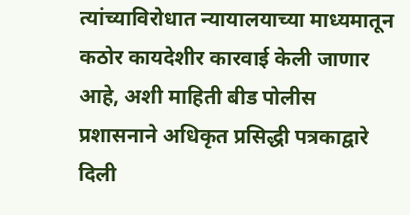त्यांच्याविरोधात न्यायालयाच्या माध्यमातून कठोर कायदेशीर कारवाई केली जाणार आहे, अशी माहिती बीड पोलीस प्रशासनाने अधिकृत प्रसिद्धी पत्रकाद्वारे दिली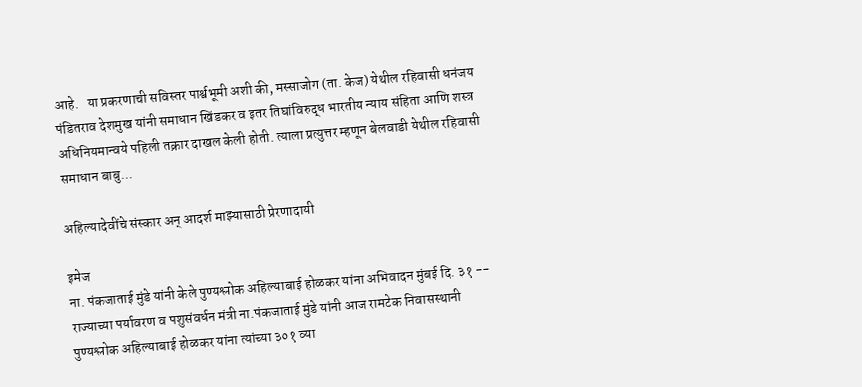आहे.   या प्रकरणाची सविस्तर पार्श्वभूमी अशी की, मस्साजोग (ता. केज) येथील रहिवासी धनंजय पंडितराव देशमुख यांनी समाधान खिंडकर व इतर तिघांविरुद्ध भारतीय न्याय संहिता आणि शस्त्र अधिनियमान्वये पहिली तक्रार दाखल केली होती. त्याला प्रत्युत्तर म्हणून बेलवाडी येथील रहिवासी समाधान बाबु...

अहिल्यादेवींचे संस्कार अन् आदर्श माझ्यासाठी प्रेरणादायी

इमेज
ना. पंकजाताई मुंडे यांनी केले पुण्यश्लोक अहिल्याबाई होळकर यांना अभिवादन मुंबई दि. ३१ -- राज्याच्या पर्यावरण व पशुसंवर्धन मंत्री ना.पंकजाताई मुंडे यांनी आज रामटेक निवासस्थानी पुण्यश्लोक अहिल्याबाई होळकर यांना त्यांच्या ३०१ व्या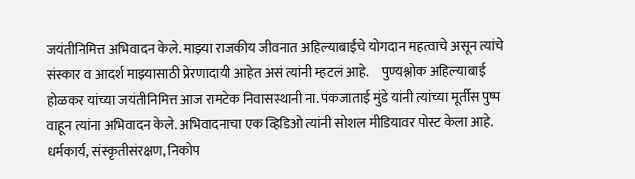जयंतीनिमित्त अभिवादन केले. माझ्या राजकीय जीवनात अहिल्याबाईंचे योगदान महत्वाचे असून त्यांचे संस्कार व आदर्श माझ्यासाठी प्रेरणादायी आहेत असं त्यांनी म्हटलं आहे.     पुण्यश्लोक अहिल्याबाई होळकर यांच्या जयंतीनिमित्त आज रामटेक निवासस्थानी ना. पंकजाताई मुंडे यांनी त्यांच्या मूर्तीस पुष्प वाहून त्यांना अभिवादन केले. अभिवादनाचा एक व्हिडिओ त्यांनी सोशल मीडियावर पोस्ट केला आहे. धर्मकार्य, संस्कृतीसंरक्षण, निकोप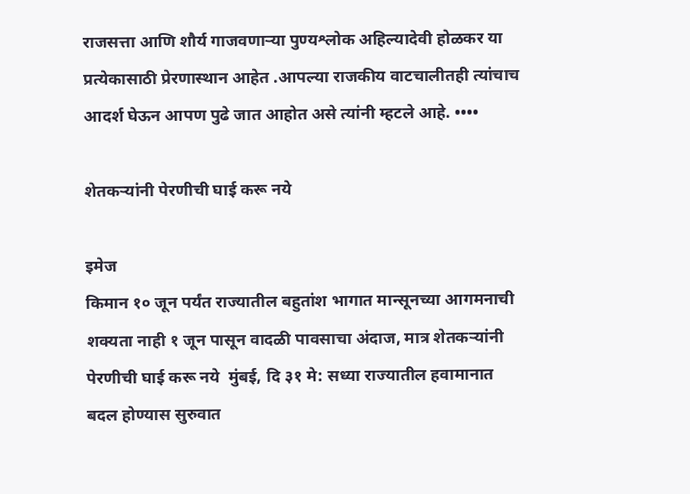राजसत्ता आणि शौर्य गाजवणाऱ्या पुण्यश्लोक अहिल्यादेवी होळकर या प्रत्येकासाठी प्रेरणास्थान आहेत .आपल्या राजकीय वाटचालीतही त्यांचाच आदर्श घेऊन आपण पुढे जात आहोत असे त्यांनी म्हटले आहे. ••••

शेतकऱ्यांनी पेरणीची घाई करू नये

इमेज
किमान १० जून पर्यंत राज्यातील बहुतांश भागात मान्सूनच्या आगमनाची शक्यता नाही १ जून पासून वादळी पावसाचा अंदाज, मात्र शेतकऱ्यांनी पेरणीची घाई करू नये  मुंबई, दि ३१ मे: सध्या राज्यातील हवामानात बदल होण्यास सुरुवात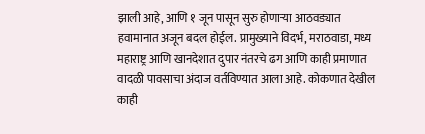झाली आहे, आणि १ जून पासून सुरु होणाऱ्या आठवड्यात हवामानात अजून बदल होईल. प्रामुख्याने विदर्भ, मराठवाडा, मध्य महाराष्ट्र आणि खानदेशात दुपार नंतरचे ढग आणि काही प्रमाणात वादळी पावसाचा अंदाज वर्तविण्यात आला आहे. कोकणात देखील काही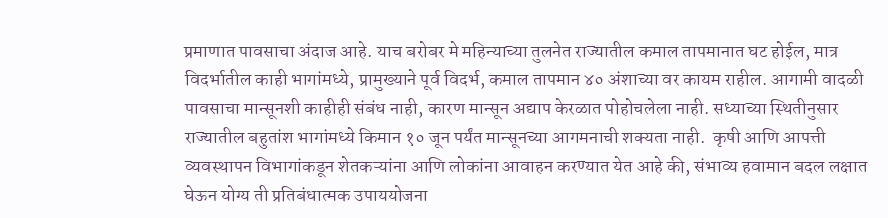प्रमाणात पावसाचा अंदाज आहे. याच बरोबर मे महिन्याच्या तुलनेत राज्यातील कमाल तापमानात घट होईल, मात्र विदर्भातील काही भागांमध्ये, प्रामुख्याने पूर्व विदर्भ, कमाल तापमान ४० अंशाच्या वर कायम राहील. आगामी वादळी पावसाचा मान्सूनशी काहीही संबंध नाही, कारण मान्सून अद्याप केरळात पोहोचलेला नाही. सध्याच्या स्थितीनुसार राज्यातील बहुतांश भागांमध्ये किमान १० जून पर्यंत मान्सूनच्या आगमनाची शक्यता नाही.  कृषी आणि आपत्ती व्यवस्थापन विभागांकडून शेतकऱ्यांना आणि लोकांना आवाहन करण्यात येत आहे की, संभाव्य हवामान बदल लक्षात घेऊन योग्य ती प्रतिबंधात्मक उपाययोजना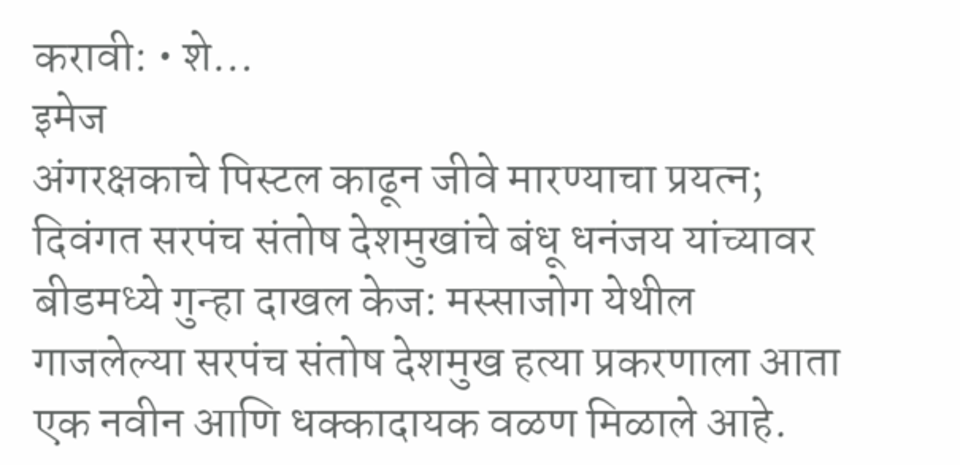करावी: • शे...
इमेज
अंगरक्षकाचे पिस्टल काढून जीवे मारण्याचा प्रयत्न; दिवंगत सरपंच संतोष देशमुखांचे बंधू धनंजय यांच्यावर बीडमध्ये गुन्हा दाखल केज: मस्साजोग येथील गाजलेल्या सरपंच संतोष देशमुख हत्या प्रकरणाला आता एक नवीन आणि धक्कादायक वळण मिळाले आहे.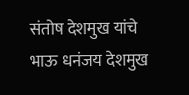संतोष देशमुख यांचे भाऊ धनंजय देशमुख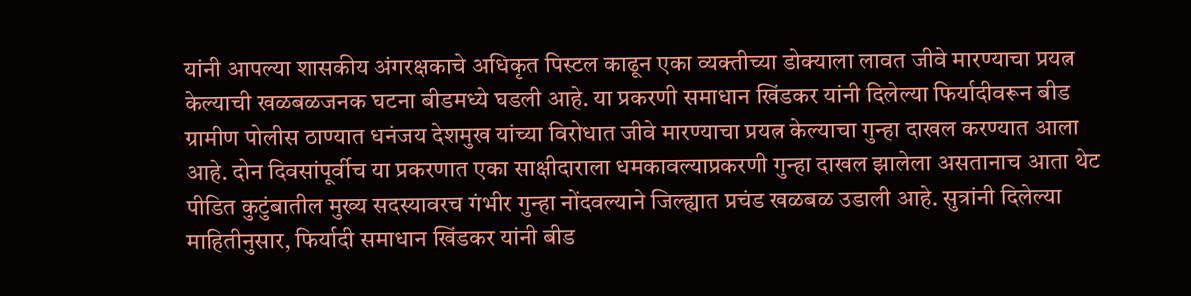यांनी आपल्या शासकीय अंगरक्षकाचे अधिकृत पिस्टल काढून एका व्यक्तीच्या डोक्याला लावत जीवे मारण्याचा प्रयत्न केल्याची खळबळजनक घटना बीडमध्ये घडली आहे. या प्रकरणी समाधान खिंडकर यांनी दिलेल्या फिर्यादीवरून बीड ग्रामीण पोलीस ठाण्यात धनंजय देशमुख यांच्या विरोधात जीवे मारण्याचा प्रयत्न केल्याचा गुन्हा दाखल करण्यात आला आहे. दोन दिवसांपूर्वीच या प्रकरणात एका साक्षीदाराला धमकावल्याप्रकरणी गुन्हा दाखल झालेला असतानाच आता थेट पीडित कुटुंबातील मुख्य सदस्यावरच गंभीर गुन्हा नोंदवल्याने जिल्ह्यात प्रचंड खळबळ उडाली आहे. सुत्रांनी दिलेल्या माहितीनुसार, फिर्यादी समाधान खिंडकर यांनी बीड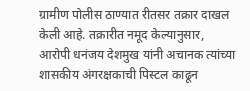ग्रामीण पोलीस ठाण्यात रीतसर तक्रार दाखल केली आहे. तक्रारीत नमूद केल्यानुसार, आरोपी धनंजय देशमुख यांनी अचानक त्यांच्या शासकीय अंगरक्षकाची पिस्टल काढून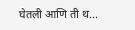घेतली आणि ती थ...